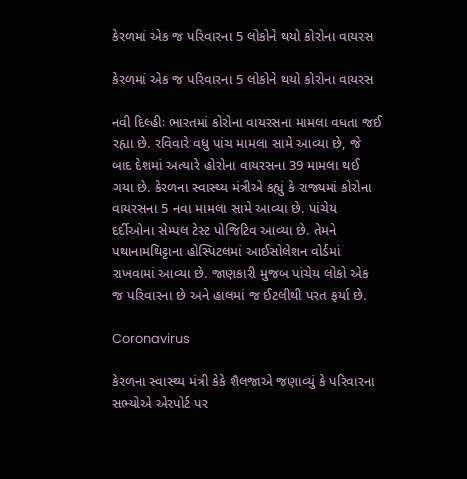કેરળમાં એક જ પરિવારના 5 લોકોને થયો કોરોના વાયરસ

કેરળમાં એક જ પરિવારના 5 લોકોને થયો કોરોના વાયરસ

નવી દિલ્હીઃ ભારતમાં કોરોના વાયરસના મામલા વધતા જઈ રહ્યા છે. રવિવારે વધુ પાંચ મામલા સામે આવ્યા છે, જે બાદ દેશમાં અત્યારે હોરોના વાયરસના 39 મામલા થઈ ગયા છે. કેરળના સ્વાસ્થ્ય મંત્રીએ કહ્યું કે રાજ્યમાં કોરોના વાયરસના 5 નવા મામલા સામે આવ્યા છે. પાંચેય દર્દીઓના સેમ્પલ ટેસ્ટ પોજિટિવ આવ્યા છે. તેમને પથાનામથિટ્ટાના હોસ્પિટલમાં આઈસોલેશન વોર્ડમાં રાખવામાં આવ્યા છે. જાણકારી મુજબ પાંચેય લોકો એક જ પરિવારના છે અને હાલમાં જ ઈટલીથી પરત ફર્યા છે.

Coronavirus

કેરળના સ્વાસ્થ્ય મંત્રી કેકે શૈલજાએ જણાવ્યું કે પરિવારના સભ્યોએ એરપોર્ટ પર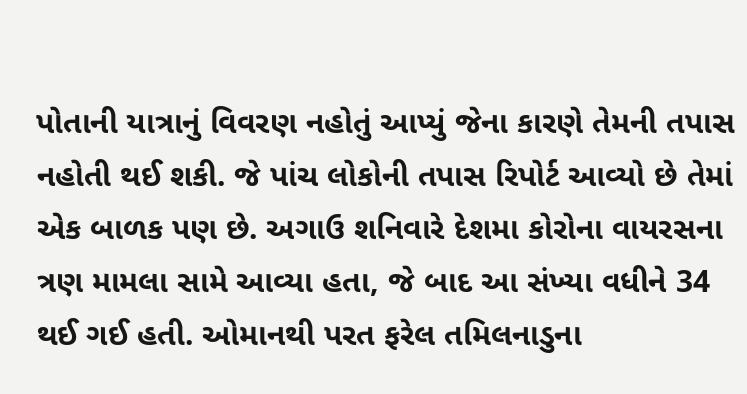પોતાની યાત્રાનું વિવરણ નહોતું આપ્યું જેના કારણે તેમની તપાસ નહોતી થઈ શકી. જે પાંચ લોકોની તપાસ રિપોર્ટ આવ્યો છે તેમાં એક બાળક પણ છે. અગાઉ શનિવારે દેશમા કોરોના વાયરસના ત્રણ મામલા સામે આવ્યા હતા, જે બાદ આ સંખ્યા વધીને 34 થઈ ગઈ હતી. ઓમાનથી પરત ફરેલ તમિલનાડુના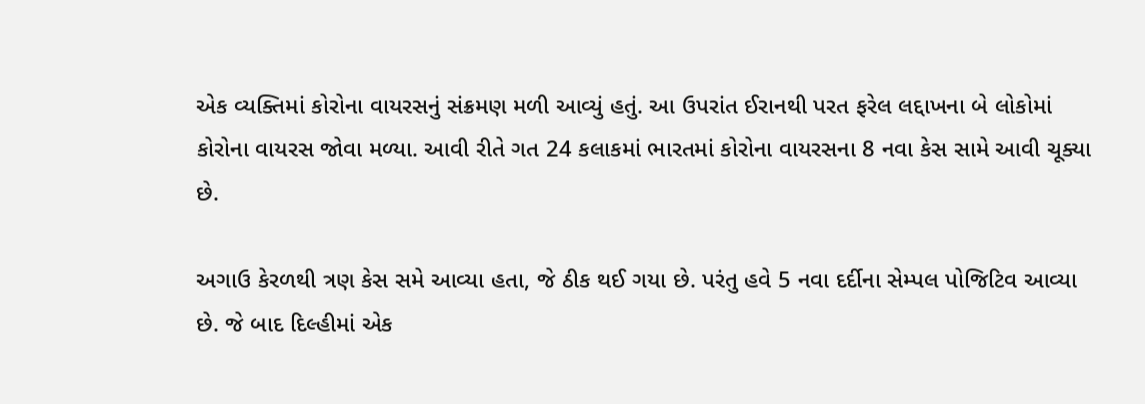એક વ્યક્તિમાં કોરોના વાયરસનું સંક્રમણ મળી આવ્યું હતું. આ ઉપરાંત ઈરાનથી પરત ફરેલ લદ્દાખના બે લોકોમાં કોરોના વાયરસ જોવા મળ્યા. આવી રીતે ગત 24 કલાકમાં ભારતમાં કોરોના વાયરસના 8 નવા કેસ સામે આવી ચૂક્યા છે.

અગાઉ કેરળથી ત્રણ કેસ સમે આવ્યા હતા, જે ઠીક થઈ ગયા છે. પરંતુ હવે 5 નવા દર્દીના સેમ્પલ પોજિટિવ આવ્યા છે. જે બાદ દિલ્હીમાં એક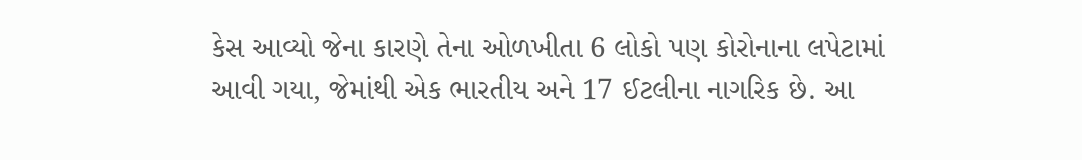કેસ આવ્યો જેના કારણે તેના ઓળખીતા 6 લોકો પણ કોરોનાના લપેટામાં આવી ગયા, જેમાંથી એક ભારતીય અને 17 ઈટલીના નાગરિક છે. આ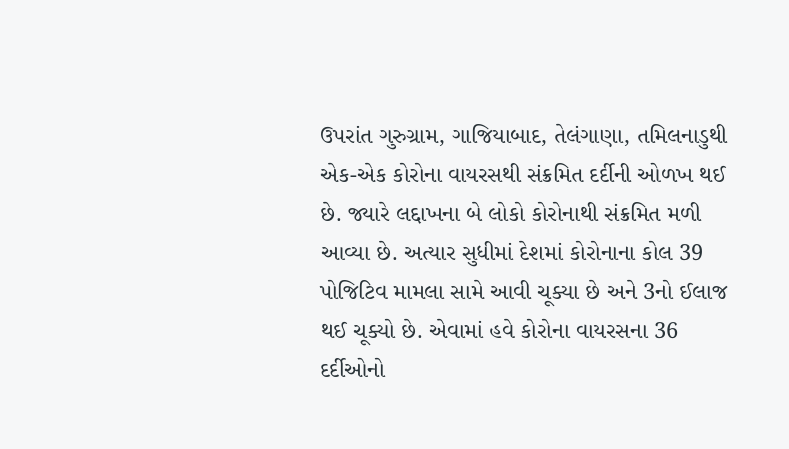ઉપરાંત ગુરુગ્રામ, ગાજિયાબાદ, તેલંગાણા, તમિલનાડુથી એક-એક કોરોના વાયરસથી સંક્રમિત દર્દીની ઓળખ થઈ છે. જ્યારે લદ્દાખના બે લોકો કોરોનાથી સંક્રમિત મળી આવ્યા છે. અત્યાર સુધીમાં દેશમાં કોરોનાના કોલ 39 પોજિટિવ મામલા સામે આવી ચૂક્યા છે અને 3નો ઈલાજ થઈ ચૂક્યો છે. એવામાં હવે કોરોના વાયરસના 36 દર્દીઓનો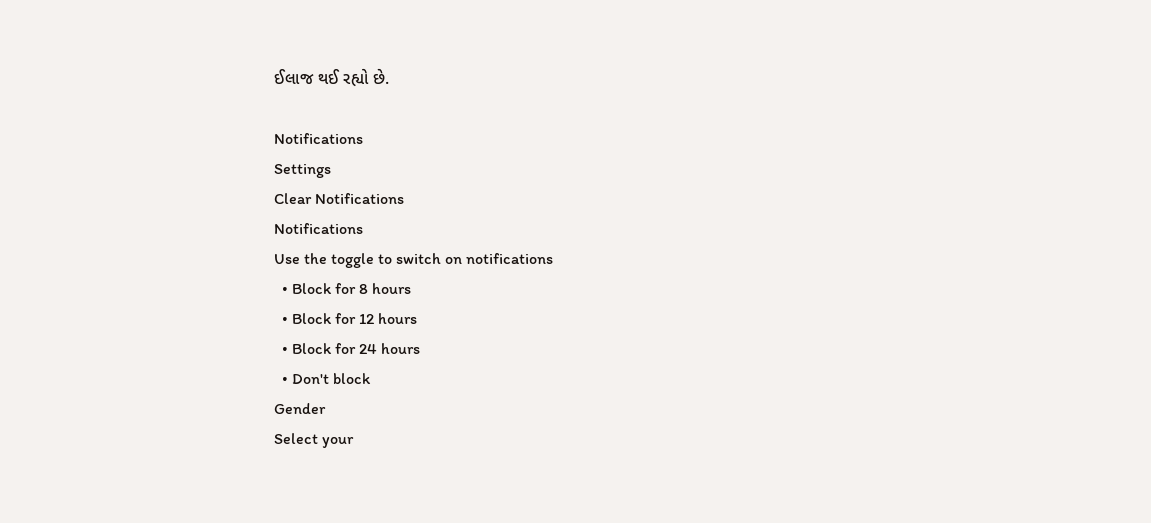ઈલાજ થઈ રહ્યો છે.

Notifications
Settings
Clear Notifications
Notifications
Use the toggle to switch on notifications
  • Block for 8 hours
  • Block for 12 hours
  • Block for 24 hours
  • Don't block
Gender
Select your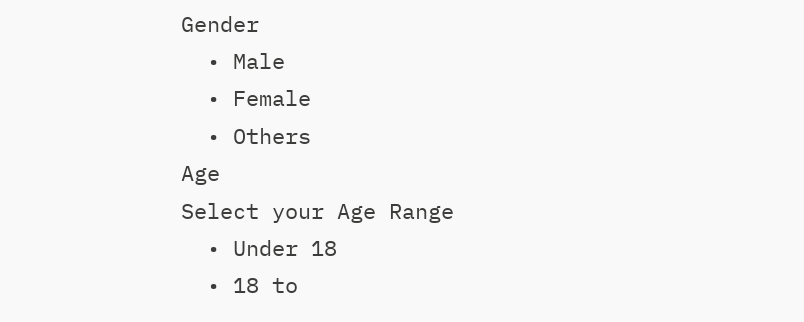Gender
  • Male
  • Female
  • Others
Age
Select your Age Range
  • Under 18
  • 18 to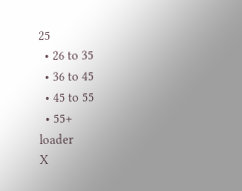25
  • 26 to 35
  • 36 to 45
  • 45 to 55
  • 55+
loader
X